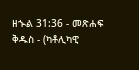ዘኍል 31:36 - መጽሐፍ ቅዱስ - (ካቶሊካዊ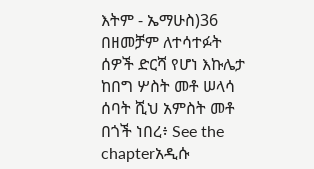እትም - ኤማሁስ)36 በዘመቻም ለተሳተፉት ሰዎች ድርሻ የሆነ እኩሌታ ከበግ ሦስት መቶ ሠላሳ ሰባት ሺህ አምስት መቶ በጎች ነበረ፥ See the chapterአዲሱ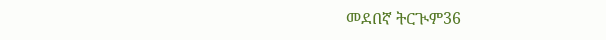መደበኛ ትርጒም36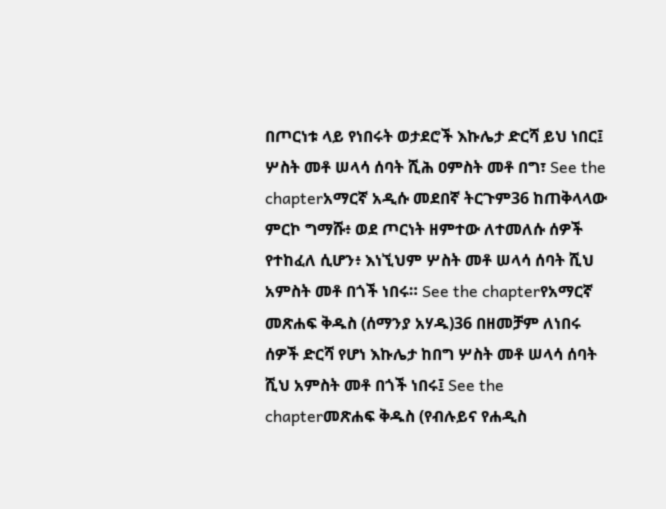በጦርነቱ ላይ የነበሩት ወታደሮች እኩሌታ ድርሻ ይህ ነበር፤ ሦስት መቶ ሠላሳ ሰባት ሺሕ ዐምስት መቶ በግ፣ See the chapterአማርኛ አዲሱ መደበኛ ትርጉም36 ከጠቅላላው ምርኮ ግማሹ፥ ወደ ጦርነት ዘምተው ለተመለሱ ሰዎች የተከፈለ ሲሆን፥ እነኚህም ሦስት መቶ ሠላሳ ሰባት ሺህ አምስት መቶ በጎች ነበሩ። See the chapterየአማርኛ መጽሐፍ ቅዱስ (ሰማንያ አሃዱ)36 በዘመቻም ለነበሩ ሰዎች ድርሻ የሆነ እኩሌታ ከበግ ሦስት መቶ ሠላሳ ሰባት ሺህ አምስት መቶ በጎች ነበሩ፤ See the chapterመጽሐፍ ቅዱስ (የብሉይና የሐዲስ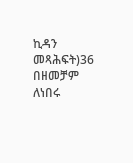ኪዳን መጻሕፍት)36 በዘመቻም ለነበሩ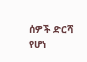ሰዎች ድርሻ የሆነ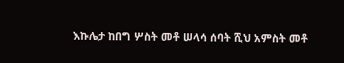እኩሌታ ከበግ ሦስት መቶ ሠላሳ ሰባት ሺህ አምስት መቶ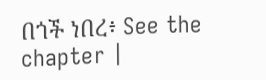በጎች ነበረ፥ See the chapter |